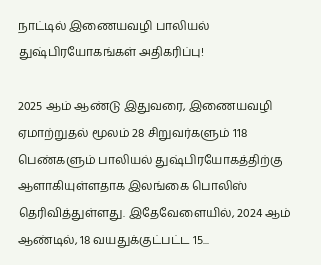நாட்டில் இணையவழி பாலியல் துஷ்பிரயோகங்கள் அதிகரிப்பு!

2025 ஆம் ஆண்டு இதுவரை, இணையவழி ஏமாற்றுதல் மூலம் 28 சிறுவர்களும் 118 பெண்களும் பாலியல் துஷ்பிரயோகத்திற்கு ஆளாகியுள்ளதாக இலங்கை பொலிஸ் தெரிவித்துள்ளது. இதேவேளையில், 2024 ஆம் ஆண்டில், 18 வயதுக்குட்பட்ட 15...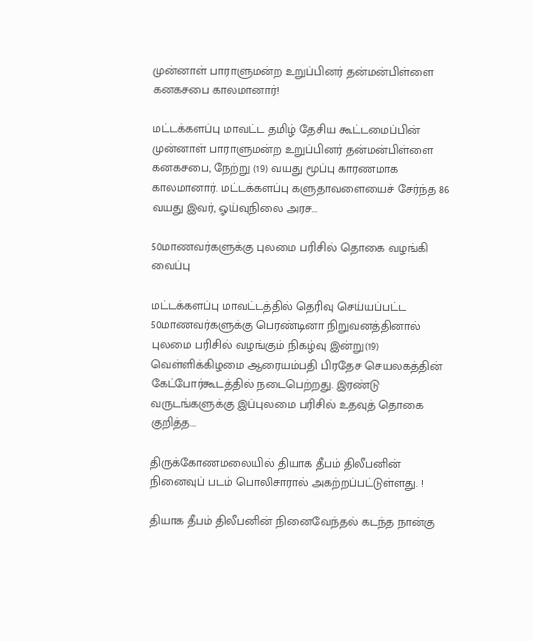முன்னாள் பாராளுமன்ற உறுப்பினர் தன்மன்பிள்ளை கனகசபை காலமானார்!

மட்டக்களப்பு மாவட்ட தமிழ் தேசிய கூட்டமைப்பின் முன்னாள் பாராளுமன்ற உறுப்பினர் தன்மன்பிள்ளை கனகசபை, நேற்று (19) வயது மூப்பு காரணமாக காலமானார். மட்டக்களப்பு களுதாவளையைச் சேர்ந்த 86 வயது இவர், ஓய்வுநிலை அரச...

50மாணவர்களுக்கு புலமை பரிசில் தொகை வழங்கி வைப்பு

மட்டக்களப்பு மாவட்டத்தில் தெரிவு செய்யப்பட்ட 50மாணவர்களுக்கு பெரண்டினா நிறுவனத்தினால் புலமை பரிசில் வழங்கும் நிகழ்வு இன்று(19) வெள்ளிக்கிழமை ஆரையம்பதி பிரதேச செயலகத்தின் கேட்போர்கூடத்தில் நடைபெற்றது. இரண்டு வருடங்களுக்கு இப்புலமை பரிசில் உதவுத் தொகை குறித்த...

திருக்கோணமலையில் தியாக தீபம் திலீபனின் நினைவுப் படம் பொலிசாரால் அகற்றப்பட்டுள்ளது. !

தியாக தீபம் திலீபனின் நினைவேந்தல் கடந்த நான்கு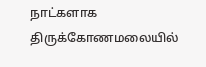நாட்களாக திருக்கோணமலையில்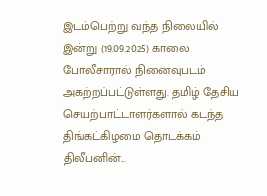இடம்பெற்று வந்த நிலையில் இன்று (19.09.2025) காலை போலீசாரால் நினைவுபடம் அகற்றப்பட்டுள்ளது. தமிழ் தேசிய செயற்பாட்டாளர்களால் கடந்த திங்கட்கிழமை தொடக்கம் திலீபனின்...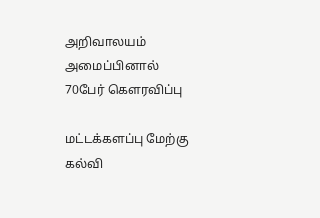அறிவாலயம் அமைப்பினால் 70பேர் கௌரவிப்பு

மட்டக்களப்பு மேற்கு கல்வி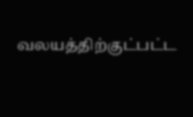வலயத்திற்குட்பட்ட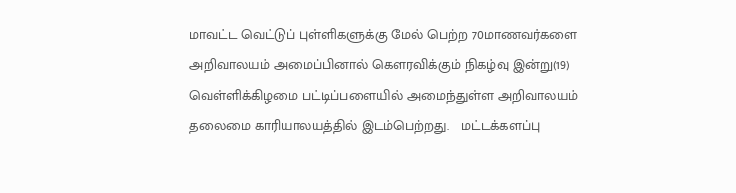மாவட்ட வெட்டுப் புள்ளிகளுக்கு மேல் பெற்ற 70மாணவர்களை அறிவாலயம் அமைப்பினால் கௌரவிக்கும் நிகழ்வு இன்று(19) வெள்ளிக்கிழமை பட்டிப்பளையில் அமைந்துள்ள அறிவாலயம் தலைமை காரியாலயத்தில் இடம்பெற்றது.   மட்டக்களப்பு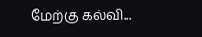மேற்கு கல்வி...